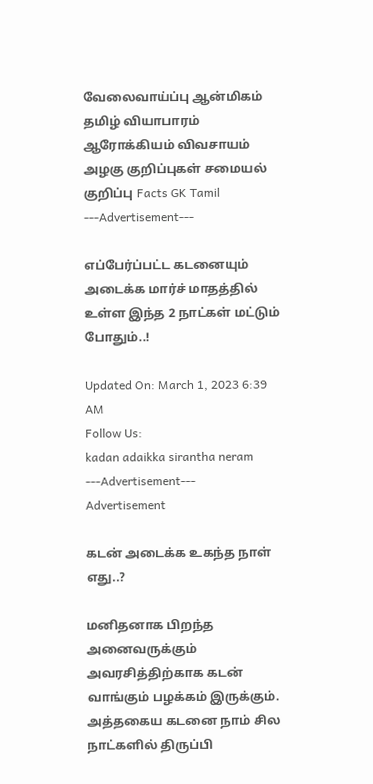வேலைவாய்ப்பு ஆன்மிகம் தமிழ் வியாபாரம் ஆரோக்கியம் விவசாயம் அழகு குறிப்புகள் சமையல் குறிப்பு Facts GK Tamil
---Advertisement---

எப்பேர்ப்பட்ட கடனையும் அடைக்க மார்ச் மாதத்தில் உள்ள இந்த 2 நாட்கள் மட்டும் போதும்..!

Updated On: March 1, 2023 6:39 AM
Follow Us:
kadan adaikka sirantha neram
---Advertisement---
Advertisement

கடன் அடைக்க உகந்த நாள் எது..?

மனிதனாக பிறந்த அனைவருக்கும் அவரசித்திற்காக கடன் வாங்கும் பழக்கம் இருக்கும். அத்தகைய கடனை நாம் சில நாட்களில் திருப்பி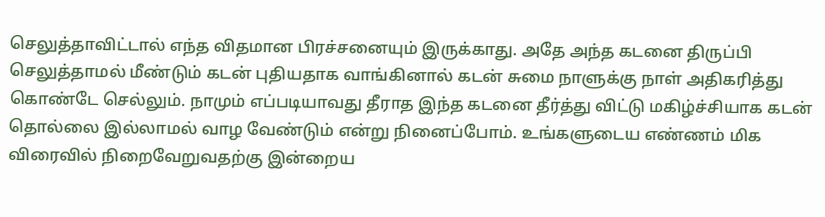செலுத்தாவிட்டால் எந்த விதமான பிரச்சனையும் இருக்காது. அதே அந்த கடனை திருப்பி செலுத்தாமல் மீண்டும் கடன் புதியதாக வாங்கினால் கடன் சுமை நாளுக்கு நாள் அதிகரித்து கொண்டே செல்லும். நாமும் எப்படியாவது தீராத இந்த கடனை தீர்த்து விட்டு மகிழ்ச்சியாக கடன் தொல்லை இல்லாமல் வாழ வேண்டும் என்று நினைப்போம். உங்களுடைய எண்ணம் மிக விரைவில் நிறைவேறுவதற்கு இன்றைய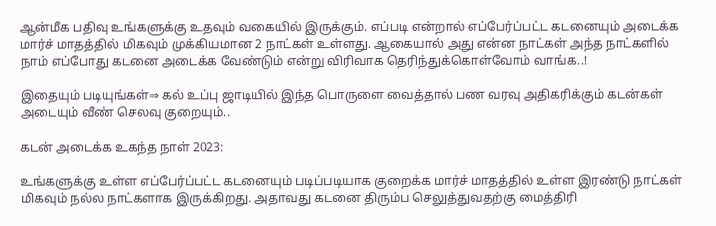ஆன்மீக பதிவு உங்களுக்கு உதவும் வகையில் இருக்கும். எப்படி என்றால் எப்பேர்ப்பட்ட கடனையும் அடைக்க மார்ச் மாதத்தில் மிகவும் முக்கியமான 2 நாட்கள் உள்ளது. ஆகையால் அது என்ன நாட்கள் அந்த நாட்களில் நாம் எப்போது கடனை அடைக்க வேண்டும் என்று விரிவாக தெரிந்துக்கொள்வோம் வாங்க..!

இதையும் படியுங்கள்⇒ கல் உப்பு ஜாடியில் இந்த பொருளை வைத்தால் பண வரவு அதிகரிக்கும் கடன்கள் அடையும் வீண் செலவு குறையும்..

கடன் அடைக்க உகந்த நாள் 2023:

உங்களுக்கு உள்ள எப்பேர்ப்பட்ட கடனையும் படிப்படியாக குறைக்க மார்ச் மாதத்தில் உள்ள இரண்டு நாட்கள் மிகவும் நல்ல நாட்களாக இருக்கிறது. அதாவது கடனை திரும்ப செலுத்துவதற்கு மைத்திரி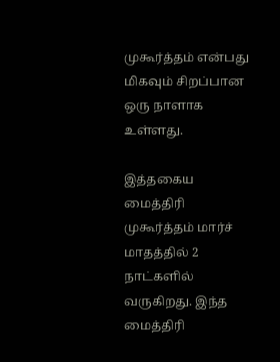முகூர்த்தம் என்பது மிகவும் சிறப்பான ஒரு நாளாக உள்ளது.

இத்தகைய மைத்திரி முகூர்த்தம் மார்ச் மாதத்தில் 2 நாட்களில் வருகிறது. இந்த மைத்திரி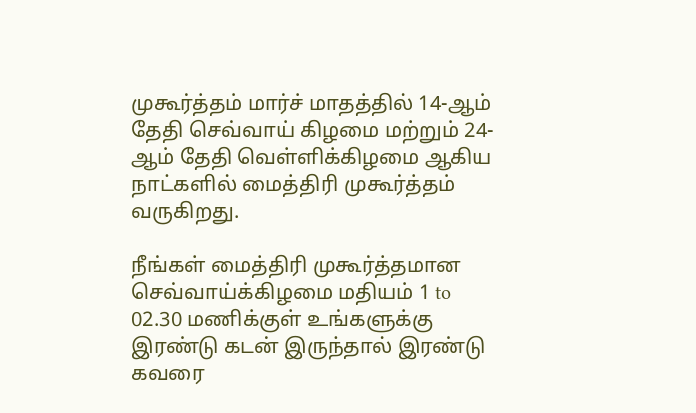முகூர்த்தம் மார்ச் மாதத்தில் 14-ஆம் தேதி செவ்வாய் கிழமை மற்றும் 24-ஆம் தேதி வெள்ளிக்கிழமை ஆகிய நாட்களில் மைத்திரி முகூர்த்தம் வருகிறது.

நீங்கள் மைத்திரி முகூர்த்தமான செவ்வாய்க்கிழமை மதியம் 1 to 02.30 மணிக்குள் உங்களுக்கு இரண்டு கடன் இருந்தால் இரண்டு கவரை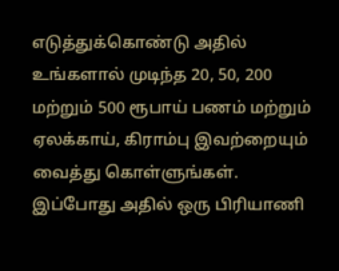எடுத்துக்கொண்டு அதில் உங்களால் முடிந்த 20, 50, 200 மற்றும் 500 ரூபாய் பணம் மற்றும் ஏலக்காய், கிராம்பு இவற்றையும் வைத்து கொள்ளுங்கள். இப்போது அதில் ஒரு பிரியாணி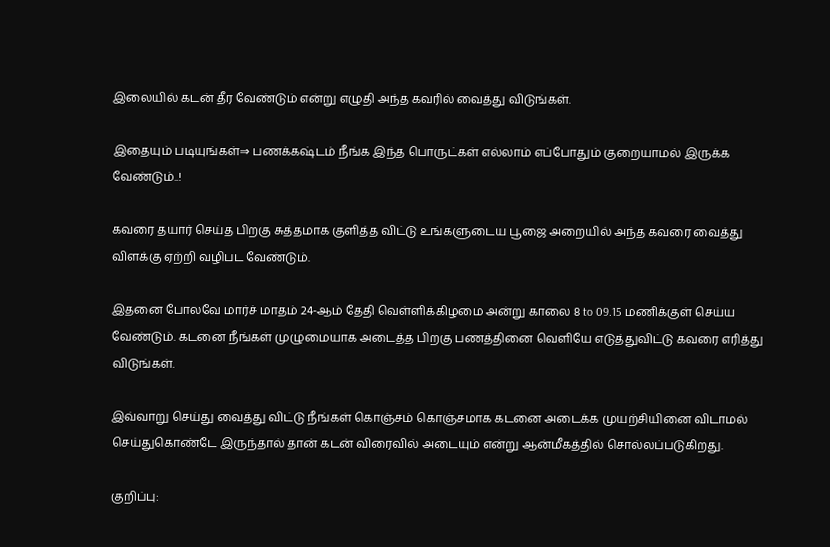இலையில் கடன் தீர வேண்டும் என்று எழுதி அந்த கவரில் வைத்து விடுங்கள்.

இதையும் படியுங்கள்⇒ பணக்கஷ்டம் நீங்க இந்த பொருட்கள் எல்லாம் எப்போதும் குறையாமல் இருக்க வேண்டும்..!

கவரை தயார் செய்த பிறகு சுத்தமாக குளித்த விட்டு உங்களுடைய பூஜை அறையில் அந்த கவரை வைத்து விளக்கு ஏற்றி வழிபட வேண்டும்.

இதனை போலவே மார்ச் மாதம் 24-ஆம் தேதி வெள்ளிக்கிழமை அன்று காலை 8 to 09.15 மணிக்குள் செய்ய வேண்டும். கடனை நீங்கள் முழுமையாக அடைத்த பிறகு பணத்தினை வெளியே எடுத்துவிட்டு கவரை எரித்து விடுங்கள்.

இவ்வாறு செய்து வைத்து விட்டு நீங்கள் கொஞ்சம் கொஞ்சமாக கடனை அடைக்க முயற்சியினை விடாமல் செய்துகொண்டே இருந்தால் தான் கடன் விரைவில் அடையும் என்று ஆன்மீகத்தில் சொல்லப்படுகிறது.

குறிப்பு: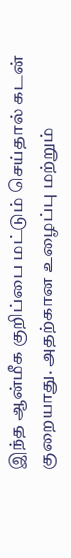இந்த ஆன்மீக குறிப்பை மட்டும் செய்தால் கடன் குறையாது. அதற்கான உழைப்பு மற்றும்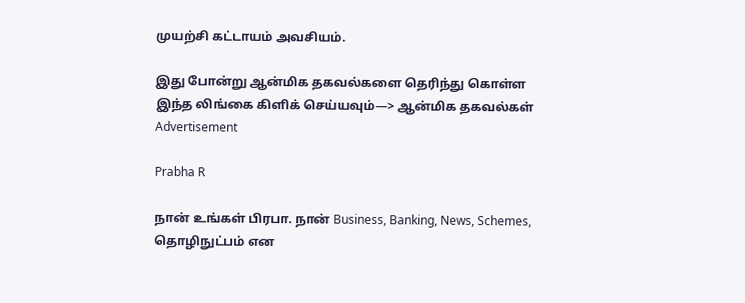முயற்சி கட்டாயம் அவசியம்.

இது போன்று ஆன்மிக தகவல்களை தெரிந்து கொள்ள இந்த லிங்கை கிளிக் செய்யவும்—> ஆன்மிக தகவல்கள்
Advertisement

Prabha R

நான் உங்கள் பிரபா. நான் Business, Banking, News, Schemes, தொழிநுட்பம் என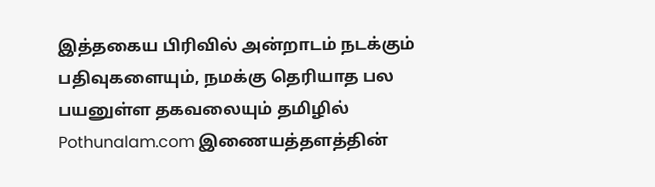இத்தகைய பிரிவில் அன்றாடம் நடக்கும் பதிவுகளையும், நமக்கு தெரியாத பல பயனுள்ள தகவலையும் தமிழில் Pothunalam.com இணையத்தளத்தின்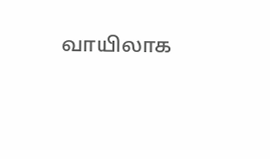வாயிலாக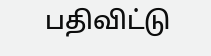பதிவிட்டு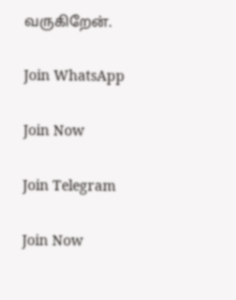வருகிறேன்.

Join WhatsApp

Join Now

Join Telegram

Join Now